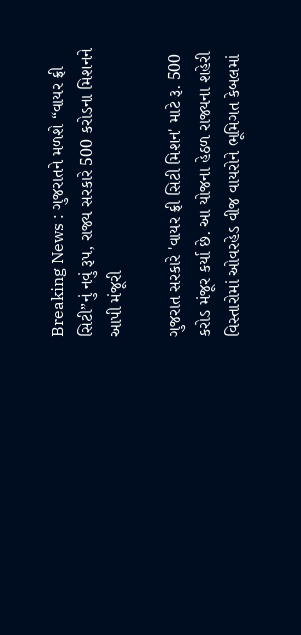Breaking News : ગુજરાતને મળશે “વાયર ફ્રી સિટી”નું નવું રૂપ, રાજ્ય સરકારે 500 કરોડના મિશનને આપી મંજૂરી

ગુજરાત સરકારે 'વાયર ફ્રી સિટી મિશન' માટે રૂ. 500 કરોડ મંજૂર કર્યા છે. આ યોજના હેઠળ રાજ્યના શહેરી વિસ્તારોમાં ઓવરહેડ વીજ વાયરોને ભૂમિગત કેબલમાં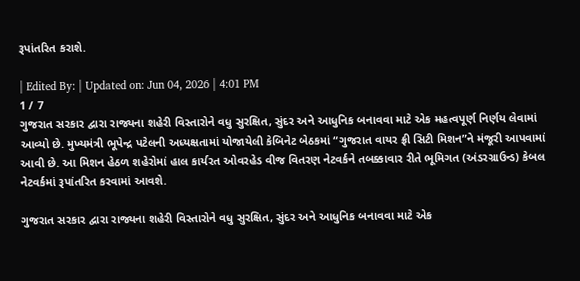રૂપાંતરિત કરાશે.

| Edited By: | Updated on: Jun 04, 2026 | 4:01 PM
1 / 7
ગુજરાત સરકાર દ્વારા રાજ્યના શહેરી વિસ્તારોને વધુ સુરક્ષિત, સુંદર અને આધુનિક બનાવવા માટે એક મહત્વપૂર્ણ નિર્ણય લેવામાં આવ્યો છે. મુખ્યમંત્રી ભૂપેન્દ્ર પટેલની અધ્યક્ષતામાં યોજાયેલી કેબિનેટ બેઠકમાં “ગુજરાત વાયર ફ્રી સિટી મિશન”ને મંજૂરી આપવામાં આવી છે. આ મિશન હેઠળ શહેરોમાં હાલ કાર્યરત ઓવરહેડ વીજ વિતરણ નેટવર્કને તબક્કાવાર રીતે ભૂમિગત (અંડરગ્રાઉન્ડ) કેબલ નેટવર્કમાં રૂપાંતરિત કરવામાં આવશે.

ગુજરાત સરકાર દ્વારા રાજ્યના શહેરી વિસ્તારોને વધુ સુરક્ષિત, સુંદર અને આધુનિક બનાવવા માટે એક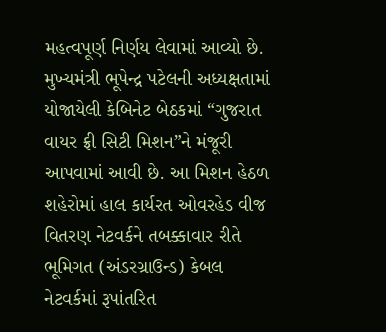મહત્વપૂર્ણ નિર્ણય લેવામાં આવ્યો છે. મુખ્યમંત્રી ભૂપેન્દ્ર પટેલની અધ્યક્ષતામાં યોજાયેલી કેબિનેટ બેઠકમાં “ગુજરાત વાયર ફ્રી સિટી મિશન”ને મંજૂરી આપવામાં આવી છે. આ મિશન હેઠળ શહેરોમાં હાલ કાર્યરત ઓવરહેડ વીજ વિતરણ નેટવર્કને તબક્કાવાર રીતે ભૂમિગત (અંડરગ્રાઉન્ડ) કેબલ નેટવર્કમાં રૂપાંતરિત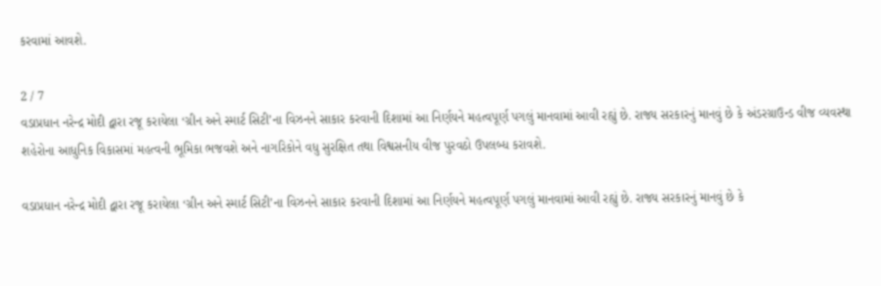કરવામાં આવશે.

2 / 7
વડાપ્રધાન નરેન્દ્ર મોદી દ્વારા રજૂ કરાયેલા ‘ગ્રીન અને સ્માર્ટ સિટી’ના વિઝનને સાકાર કરવાની દિશામાં આ નિર્ણયને મહત્વપૂર્ણ પગલું માનવામાં આવી રહ્યું છે. રાજ્ય સરકારનું માનવું છે કે અંડરગ્રાઉન્ડ વીજ વ્યવસ્થા શહેરોના આધુનિક વિકાસમાં મહત્વની ભૂમિકા ભજવશે અને નાગરિકોને વધુ સુરક્ષિત તથા વિશ્વસનીય વીજ પુરવઠો ઉપલબ્ધ કરાવશે.

વડાપ્રધાન નરેન્દ્ર મોદી દ્વારા રજૂ કરાયેલા ‘ગ્રીન અને સ્માર્ટ સિટી’ના વિઝનને સાકાર કરવાની દિશામાં આ નિર્ણયને મહત્વપૂર્ણ પગલું માનવામાં આવી રહ્યું છે. રાજ્ય સરકારનું માનવું છે કે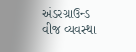અંડરગ્રાઉન્ડ વીજ વ્યવસ્થા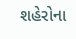શહેરોના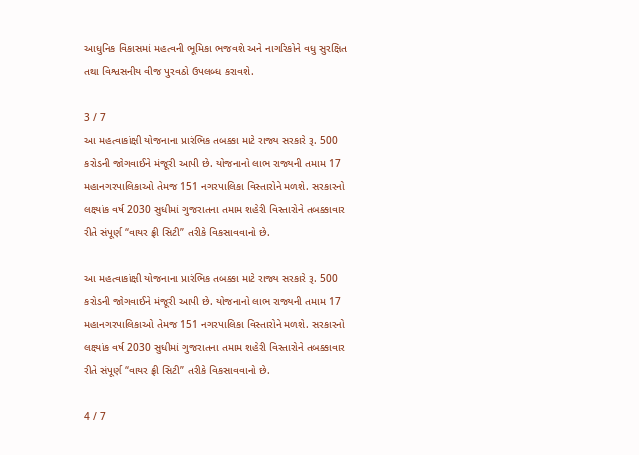આધુનિક વિકાસમાં મહત્વની ભૂમિકા ભજવશે અને નાગરિકોને વધુ સુરક્ષિત તથા વિશ્વસનીય વીજ પુરવઠો ઉપલબ્ધ કરાવશે.

3 / 7
આ મહત્વાકાંક્ષી યોજનાના પ્રારંભિક તબક્કા માટે રાજ્ય સરકારે રૂ. 500 કરોડની જોગવાઈને મંજૂરી આપી છે. યોજનાનો લાભ રાજ્યની તમામ 17 મહાનગરપાલિકાઓ તેમજ 151 નગરપાલિકા વિસ્તારોને મળશે. સરકારનો લક્ષ્યાંક વર્ષ 2030 સુધીમાં ગુજરાતના તમામ શહેરી વિસ્તારોને તબક્કાવાર રીતે સંપૂર્ણ “વાયર ફ્રી સિટી” તરીકે વિકસાવવાનો છે.

આ મહત્વાકાંક્ષી યોજનાના પ્રારંભિક તબક્કા માટે રાજ્ય સરકારે રૂ. 500 કરોડની જોગવાઈને મંજૂરી આપી છે. યોજનાનો લાભ રાજ્યની તમામ 17 મહાનગરપાલિકાઓ તેમજ 151 નગરપાલિકા વિસ્તારોને મળશે. સરકારનો લક્ષ્યાંક વર્ષ 2030 સુધીમાં ગુજરાતના તમામ શહેરી વિસ્તારોને તબક્કાવાર રીતે સંપૂર્ણ “વાયર ફ્રી સિટી” તરીકે વિકસાવવાનો છે.

4 / 7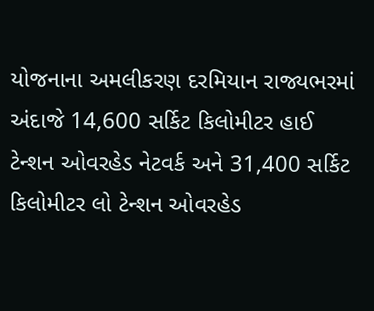યોજનાના અમલીકરણ દરમિયાન રાજ્યભરમાં અંદાજે 14,600 સર્કિટ કિલોમીટર હાઈ ટેન્શન ઓવરહેડ નેટવર્ક અને 31,400 સર્કિટ કિલોમીટર લો ટેન્શન ઓવરહેડ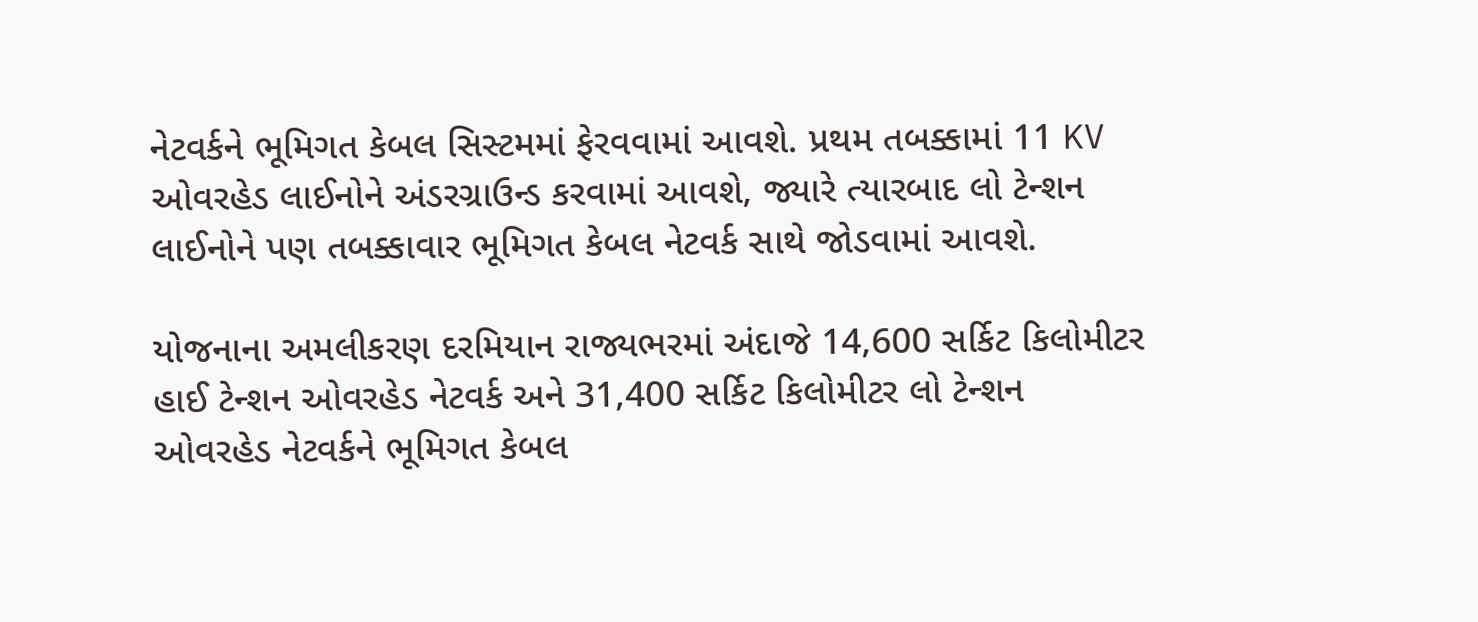નેટવર્કને ભૂમિગત કેબલ સિસ્ટમમાં ફેરવવામાં આવશે. પ્રથમ તબક્કામાં 11 KV ઓવરહેડ લાઈનોને અંડરગ્રાઉન્ડ કરવામાં આવશે, જ્યારે ત્યારબાદ લો ટેન્શન લાઈનોને પણ તબક્કાવાર ભૂમિગત કેબલ નેટવર્ક સાથે જોડવામાં આવશે.

યોજનાના અમલીકરણ દરમિયાન રાજ્યભરમાં અંદાજે 14,600 સર્કિટ કિલોમીટર હાઈ ટેન્શન ઓવરહેડ નેટવર્ક અને 31,400 સર્કિટ કિલોમીટર લો ટેન્શન ઓવરહેડ નેટવર્કને ભૂમિગત કેબલ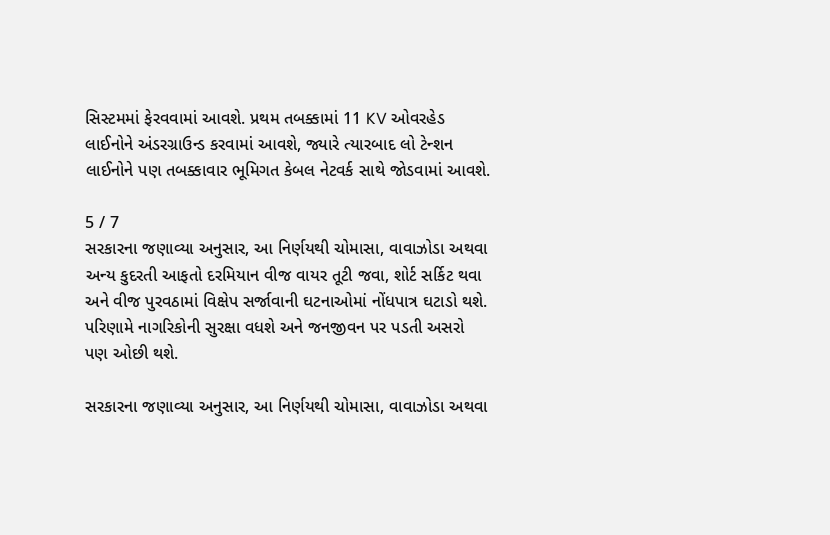સિસ્ટમમાં ફેરવવામાં આવશે. પ્રથમ તબક્કામાં 11 KV ઓવરહેડ લાઈનોને અંડરગ્રાઉન્ડ કરવામાં આવશે, જ્યારે ત્યારબાદ લો ટેન્શન લાઈનોને પણ તબક્કાવાર ભૂમિગત કેબલ નેટવર્ક સાથે જોડવામાં આવશે.

5 / 7
સરકારના જણાવ્યા અનુસાર, આ નિર્ણયથી ચોમાસા, વાવાઝોડા અથવા અન્ય કુદરતી આફતો દરમિયાન વીજ વાયર તૂટી જવા, શોર્ટ સર્કિટ થવા અને વીજ પુરવઠામાં વિક્ષેપ સર્જાવાની ઘટનાઓમાં નોંધપાત્ર ઘટાડો થશે. પરિણામે નાગરિકોની સુરક્ષા વધશે અને જનજીવન પર પડતી અસરો પણ ઓછી થશે.

સરકારના જણાવ્યા અનુસાર, આ નિર્ણયથી ચોમાસા, વાવાઝોડા અથવા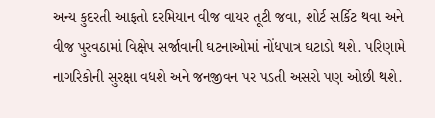અન્ય કુદરતી આફતો દરમિયાન વીજ વાયર તૂટી જવા, શોર્ટ સર્કિટ થવા અને વીજ પુરવઠામાં વિક્ષેપ સર્જાવાની ઘટનાઓમાં નોંધપાત્ર ઘટાડો થશે. પરિણામે નાગરિકોની સુરક્ષા વધશે અને જનજીવન પર પડતી અસરો પણ ઓછી થશે.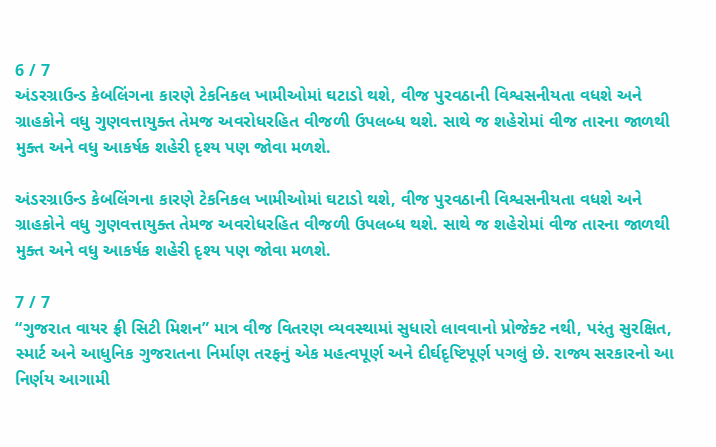6 / 7
અંડરગ્રાઉન્ડ કેબલિંગના કારણે ટેકનિકલ ખામીઓમાં ઘટાડો થશે, વીજ પુરવઠાની વિશ્વસનીયતા વધશે અને ગ્રાહકોને વધુ ગુણવત્તાયુક્ત તેમજ અવરોધરહિત વીજળી ઉપલબ્ધ થશે. સાથે જ શહેરોમાં વીજ તારના જાળથી મુક્ત અને વધુ આકર્ષક શહેરી દૃશ્ય પણ જોવા મળશે.

અંડરગ્રાઉન્ડ કેબલિંગના કારણે ટેકનિકલ ખામીઓમાં ઘટાડો થશે, વીજ પુરવઠાની વિશ્વસનીયતા વધશે અને ગ્રાહકોને વધુ ગુણવત્તાયુક્ત તેમજ અવરોધરહિત વીજળી ઉપલબ્ધ થશે. સાથે જ શહેરોમાં વીજ તારના જાળથી મુક્ત અને વધુ આકર્ષક શહેરી દૃશ્ય પણ જોવા મળશે.

7 / 7
“ગુજરાત વાયર ફ્રી સિટી મિશન” માત્ર વીજ વિતરણ વ્યવસ્થામાં સુધારો લાવવાનો પ્રોજેક્ટ નથી, પરંતુ સુરક્ષિત, સ્માર્ટ અને આધુનિક ગુજરાતના નિર્માણ તરફનું એક મહત્વપૂર્ણ અને દીર્ઘદૃષ્ટિપૂર્ણ પગલું છે. રાજ્ય સરકારનો આ નિર્ણય આગામી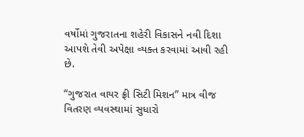વર્ષોમાં ગુજરાતના શહેરી વિકાસને નવી દિશા આપશે તેવી અપેક્ષા વ્યક્ત કરવામાં આવી રહી છે.

“ગુજરાત વાયર ફ્રી સિટી મિશન” માત્ર વીજ વિતરણ વ્યવસ્થામાં સુધારો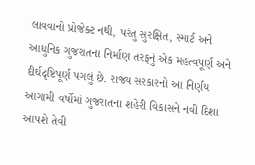લાવવાનો પ્રોજેક્ટ નથી, પરંતુ સુરક્ષિત, સ્માર્ટ અને આધુનિક ગુજરાતના નિર્માણ તરફનું એક મહત્વપૂર્ણ અને દીર્ઘદૃષ્ટિપૂર્ણ પગલું છે. રાજ્ય સરકારનો આ નિર્ણય આગામી વર્ષોમાં ગુજરાતના શહેરી વિકાસને નવી દિશા આપશે તેવી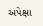અપેક્ષા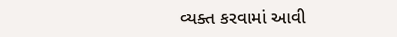વ્યક્ત કરવામાં આવી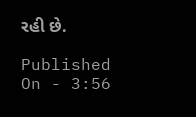રહી છે.

Published On - 3:56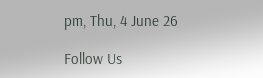pm, Thu, 4 June 26

Follow Us